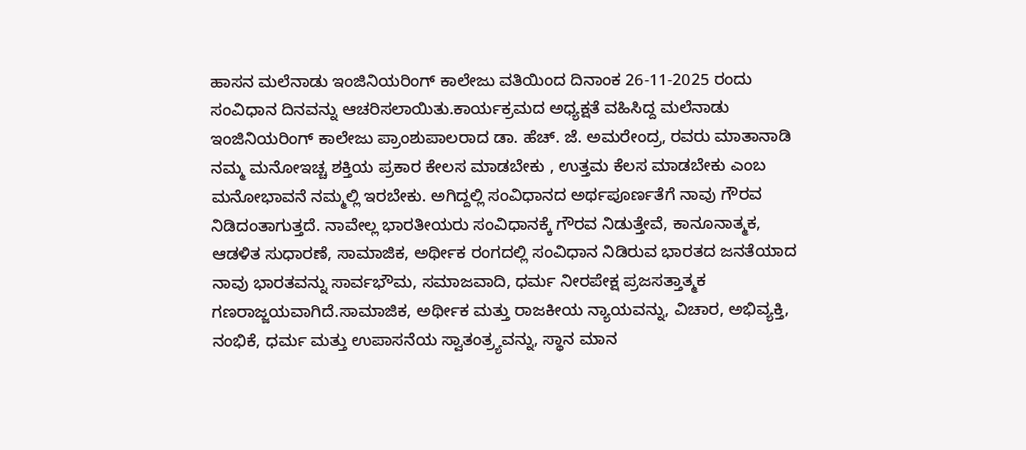ಹಾಸನ ಮಲೆನಾಡು ಇಂಜಿನಿಯರಿಂಗ್ ಕಾಲೇಜು ವತಿಯಿಂದ ದಿನಾಂಕ 26-11-2025 ರಂದು ಸಂವಿಧಾನ ದಿನವನ್ನು ಆಚರಿಸಲಾಯಿತು.ಕಾರ್ಯಕ್ರಮದ ಅಧ್ಯಕ್ಷತೆ ವಹಿಸಿದ್ದ ಮಲೆನಾಡು ಇಂಜಿನಿಯರಿಂಗ್ ಕಾಲೇಜು ಪ್ರಾಂಶುಪಾಲರಾದ ಡಾ. ಹೆಚ್. ಜೆ. ಅಮರೇಂದ್ರ, ರವರು ಮಾತಾನಾಡಿ ನಮ್ಮ ಮನೋಇಚ್ಚ ಶಕ್ತಿಯ ಪ್ರಕಾರ ಕೇಲಸ ಮಾಡಬೇಕು , ಉತ್ತಮ ಕೆಲಸ ಮಾಡಬೇಕು ಎಂಬ ಮನೋಭಾವನೆ ನಮ್ಮಲ್ಲಿ ಇರಬೇಕು. ಅಗಿದ್ದಲ್ಲಿ ಸಂವಿಧಾನದ ಅರ್ಥಪೂರ್ಣತೆಗೆ ನಾವು ಗೌರವ ನಿಡಿದಂತಾಗುತ್ತದೆ. ನಾವೇಲ್ಲ ಭಾರತೀಯರು ಸಂವಿಧಾನಕ್ಕೆ ಗೌರವ ನಿಡುತ್ತೇವೆ, ಕಾನೂನಾತ್ಮಕ, ಆಡಳಿತ ಸುಧಾರಣೆ, ಸಾಮಾಜಿಕ, ಅರ್ಥೀಕ ರಂಗದಲ್ಲಿ ಸಂವಿಧಾನ ನಿಡಿರುವ ಭಾರತದ ಜನತೆಯಾದ ನಾವು ಭಾರತವನ್ನು ಸಾರ್ವಭೌಮ, ಸಮಾಜವಾದಿ, ಧರ್ಮ ನೀರಪೇಕ್ಷ ಪ್ರಜಸತ್ತಾತ್ಮಕ ಗಣರಾಜ್ಜಯವಾಗಿದೆ.ಸಾಮಾಜಿಕ, ಅರ್ಥೀಕ ಮತ್ತು ರಾಜಕೀಯ ನ್ಯಾಯವನ್ನು, ವಿಚಾರ, ಅಭಿವ್ಯಕ್ತಿ, ನಂಭಿಕೆ, ಧರ್ಮ ಮತ್ತು ಉಪಾಸನೆಯ ಸ್ವಾತಂತ್ರ್ಯವನ್ನು, ಸ್ಥಾನ ಮಾನ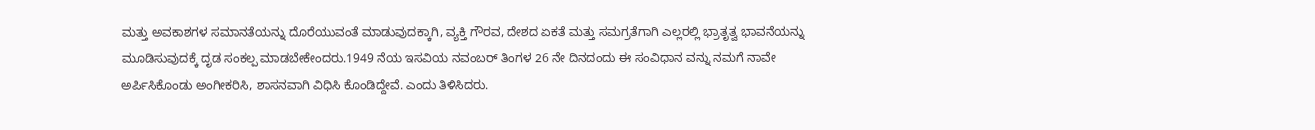ಮತ್ತು ಅವಕಾಶಗಳ ಸಮಾನತೆಯನ್ನು ದೊರೆಯುವಂತೆ ಮಾಡುವುದಕ್ಕಾಗಿ, ವ್ಯಕ್ತಿ ಗೌರವ, ದೇಶದ ಏಕತೆ ಮತ್ತು ಸಮಗ್ರತೆಗಾಗಿ ಎಲ್ಲರಲ್ಲಿ ಭ್ರಾತೃತ್ವ ಭಾವನೆಯನ್ನು ಮೂಡಿಸುವುದಕ್ಕೆ ದೃಡ ಸಂಕಲ್ಪ ಮಾಡಬೇಕೇಂದರು.1949 ನೆಯ ಇಸವಿಯ ನವಂಬರ್ ತಿಂಗಳ 26 ನೇ ದಿನದಂದು ಈ ಸಂವಿಧಾನ ವನ್ನು ನಮಗೆ ನಾವೇ ಅರ್ಪಿಸಿಕೊಂಡು ಅಂಗೀಕರಿಸಿ, ಶಾಸನವಾಗಿ ವಿಧಿಸಿ ಕೊಂಡಿದ್ದೇವೆ. ಎಂದು ತಿಳಿಸಿದರು.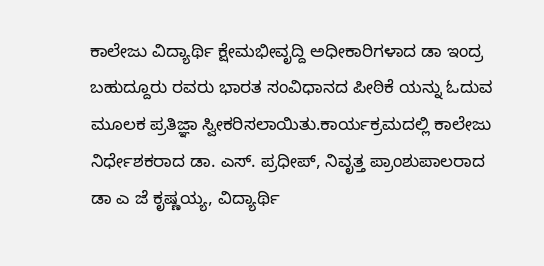ಕಾಲೇಜು ವಿದ್ಯಾರ್ಥಿ ಕ್ಷೇಮಭೀವೃದ್ದಿ ಅಧೀಕಾರಿಗಳಾದ ಡಾ ಇಂದ್ರ ಬಹುದ್ದೂರು ರವರು ಭಾರತ ಸಂವಿಧಾನದ ಪೀಠಿಕೆ ಯನ್ನು ಓದುವ ಮೂಲಕ ಪ್ರತಿಜ್ಞಾ ಸ್ವೀಕರಿಸಲಾಯಿತು.ಕಾರ್ಯಕ್ರಮದಲ್ಲಿ ಕಾಲೇಜು ನಿರ್ಧೇಶಕರಾದ ಡಾ. ಎಸ್. ಪ್ರಧೀಪ್, ನಿವೃತ್ತ ಪ್ರಾಂಶುಪಾಲರಾದ ಡಾ ಎ ಜೆ ಕೃಷ್ಣಯ್ಯ, ವಿದ್ಯಾರ್ಥಿ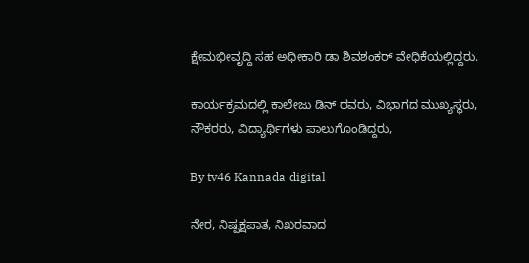ಕ್ಷೇಮಭೀವೃದ್ದಿ ಸಹ ಅಧೀಕಾರಿ ಡಾ ಶಿವಶಂಕರ್ ವೇಧಿಕೆಯಲ್ಲಿದ್ದರು.

ಕಾರ್ಯಕ್ರಮದಲ್ಲಿ ಕಾಲೇಜು ಡಿನ್ ರವರು, ವಿಭಾಗದ ಮುಖ್ಯಸ್ಥರು, ನೌಕರರು, ವಿದ್ಯಾರ್ಥಿಗಳು ಪಾಲುಗೊಂಡಿದ್ದರು,

By tv46 Kannada digital

ನೇರ, ನಿಷ್ಪಕ್ಷಪಾತ, ನಿಖರವಾದ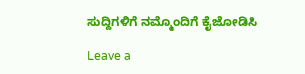ಸುದ್ದಿಗಳಿಗೆ ನಮ್ಮೊಂದಿಗೆ ಕೈಜೋಡಿಸಿ

Leave a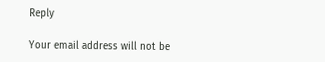Reply

Your email address will not be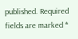published. Required fields are marked *